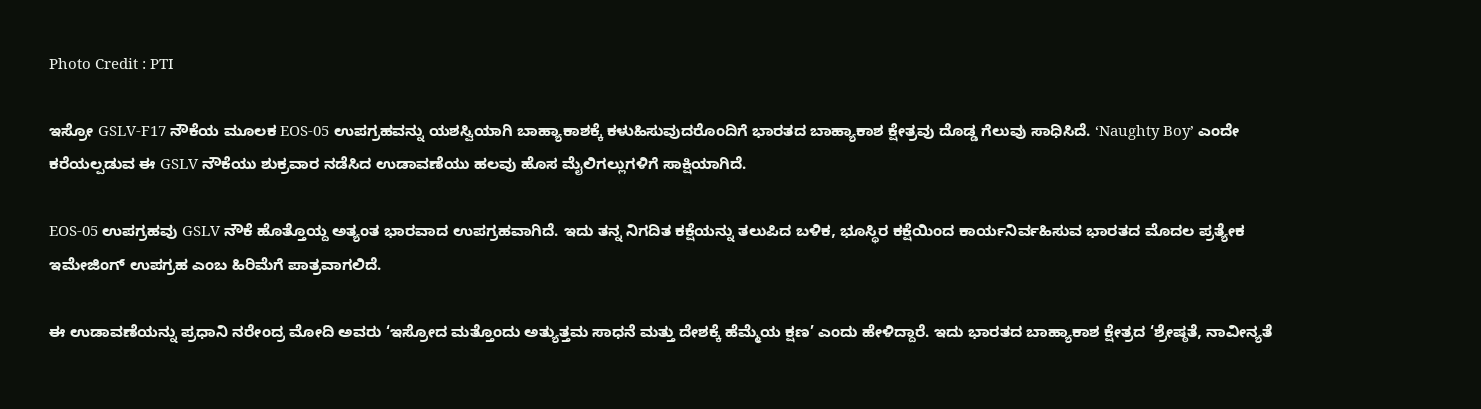Photo Credit : PTI

ಇಸ್ರೋ GSLV-F17 ನೌಕೆಯ ಮೂಲಕ EOS-05 ಉಪಗ್ರಹವನ್ನು ಯಶಸ್ವಿಯಾಗಿ ಬಾಹ್ಯಾಕಾಶಕ್ಕೆ ಕಳುಹಿಸುವುದರೊಂದಿಗೆ ಭಾರತದ ಬಾಹ್ಯಾಕಾಶ ಕ್ಷೇತ್ರವು ದೊಡ್ಡ ಗೆಲುವು ಸಾಧಿಸಿದೆ. ‘Naughty Boy’ ಎಂದೇ ಕರೆಯಲ್ಪಡುವ ಈ GSLV ನೌಕೆಯು ಶುಕ್ರವಾರ ನಡೆಸಿದ ಉಡಾವಣೆಯು ಹಲವು ಹೊಸ ಮೈಲಿಗಲ್ಲುಗಳಿಗೆ ಸಾಕ್ಷಿಯಾಗಿದೆ.

EOS-05 ಉಪಗ್ರಹವು GSLV ನೌಕೆ ಹೊತ್ತೊಯ್ದ ಅತ್ಯಂತ ಭಾರವಾದ ಉಪಗ್ರಹವಾಗಿದೆ. ಇದು ತನ್ನ ನಿಗದಿತ ಕಕ್ಷೆಯನ್ನು ತಲುಪಿದ ಬಳಿಕ, ಭೂಸ್ಥಿರ ಕಕ್ಷೆಯಿಂದ ಕಾರ್ಯನಿರ್ವಹಿಸುವ ಭಾರತದ ಮೊದಲ ಪ್ರತ್ಯೇಕ ಇಮೇಜಿಂಗ್ ಉಪಗ್ರಹ ಎಂಬ ಹಿರಿಮೆಗೆ ಪಾತ್ರವಾಗಲಿದೆ.

ಈ ಉಡಾವಣೆಯನ್ನು ಪ್ರಧಾನಿ ನರೇಂದ್ರ ಮೋದಿ ಅವರು ‘ಇಸ್ರೋದ ಮತ್ತೊಂದು ಅತ್ಯುತ್ತಮ ಸಾಧನೆ ಮತ್ತು ದೇಶಕ್ಕೆ ಹೆಮ್ಮೆಯ ಕ್ಷಣ’ ಎಂದು ಹೇಳಿದ್ದಾರೆ. ಇದು ಭಾರತದ ಬಾಹ್ಯಾಕಾಶ ಕ್ಷೇತ್ರದ ‘ಶ್ರೇಷ್ಠತೆ, ನಾವೀನ್ಯತೆ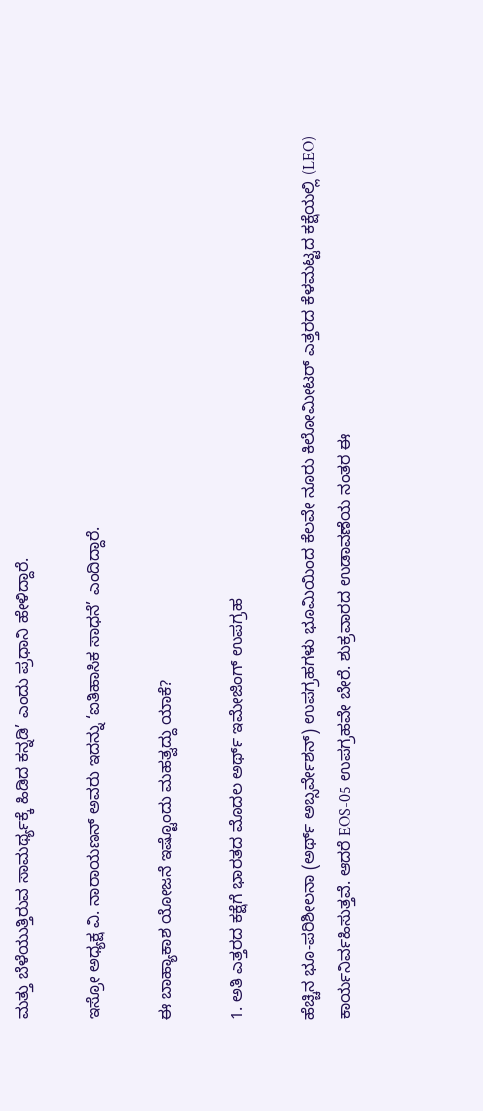ಮತ್ತು ಬೆಳೆಯುತ್ತಿರುವ ಸಾಮರ್ಥ್ಯಕ್ಕೆ ಹಿಡಿದ ಕನ್ನಡಿ’ ಎಂದು ಪ್ರಧಾನಿ ಹೇಳಿದ್ದಾರೆ.

ಇಸ್ರೋ ಅಧ್ಯಕ್ಷ ವಿ. ನಾರಾಯಣನ್ ಅವರು ಇದನ್ನು ‘ಐತಿಹಾಸಿಕ ಸಾಧನೆ’ ಎಂದಿದ್ದಾರೆ.

ಈ ಬಾಹ್ಯಾಕಾಶ ಯೋಜನೆ ಇಷ್ಟೊಂದು ಮಹತ್ವದ್ದು ಯಾಕೆ?

1. ಅತಿ ಎತ್ತರದ ಕಕ್ಷೆಗೆ ಭಾರತದ ಮೊದಲ ಅರ್ಥ್ ಇಮೇಜಿಂಗ್ ಉಪಗ್ರಹ

ಹೆಚ್ಚಿನ ಭೂ-ಪರಿಶೀಲನಾ (ಅರ್ಥ್ ಅಬ್ಸರ್ವೇಶನ್) ಉಪಗ್ರಹಗಳು ಭೂಮಿಯಿಂದ ಕೆಲವೇ ನೂರು ಕಿಲೋಮೀಟರ್ ಎತ್ತರದ ಕೆಳಮಟ್ಟದ ಕಕ್ಷೆಯಲ್ಲಿ (LEO) ಕಾರ್ಯನಿರ್ವಹಿಸುತ್ತವೆ. ಆದರೆ EOS-05 ಉಪಗ್ರಹವೇ ಬೇರೆ. ಶುಕ್ರವಾರದ ಉಡಾವಣೆಯ ನಂತರ ಈ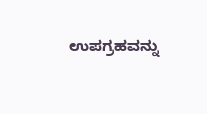ಉಪಗ್ರಹವನ್ನು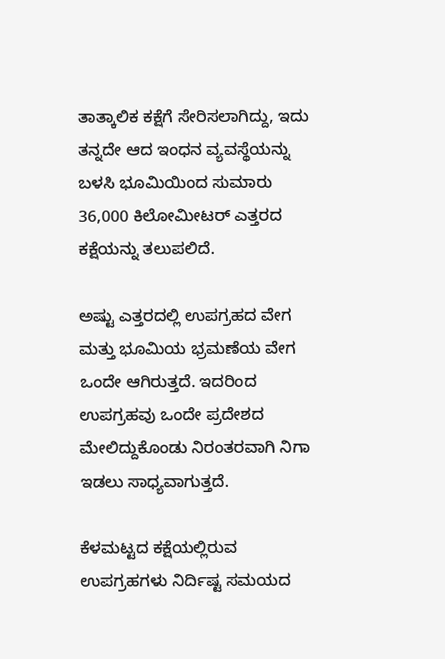ತಾತ್ಕಾಲಿಕ ಕಕ್ಷೆಗೆ ಸೇರಿಸಲಾಗಿದ್ದು, ಇದು ತನ್ನದೇ ಆದ ಇಂಧನ ವ್ಯವಸ್ಥೆಯನ್ನು ಬಳಸಿ ಭೂಮಿಯಿಂದ ಸುಮಾರು 36,000 ಕಿಲೋಮೀಟರ್ ಎತ್ತರದ ಕಕ್ಷೆಯನ್ನು ತಲುಪಲಿದೆ.

ಅಷ್ಟು ಎತ್ತರದಲ್ಲಿ ಉಪಗ್ರಹದ ವೇಗ ಮತ್ತು ಭೂಮಿಯ ಭ್ರಮಣೆಯ ವೇಗ ಒಂದೇ ಆಗಿರುತ್ತದೆ. ಇದರಿಂದ ಉಪಗ್ರಹವು ಒಂದೇ ಪ್ರದೇಶದ ಮೇಲಿದ್ದುಕೊಂಡು ನಿರಂತರವಾಗಿ ನಿಗಾ ಇಡಲು ಸಾಧ್ಯವಾಗುತ್ತದೆ.

ಕೆಳಮಟ್ಟದ ಕಕ್ಷೆಯಲ್ಲಿರುವ ಉಪಗ್ರಹಗಳು ನಿರ್ದಿಷ್ಟ ಸಮಯದ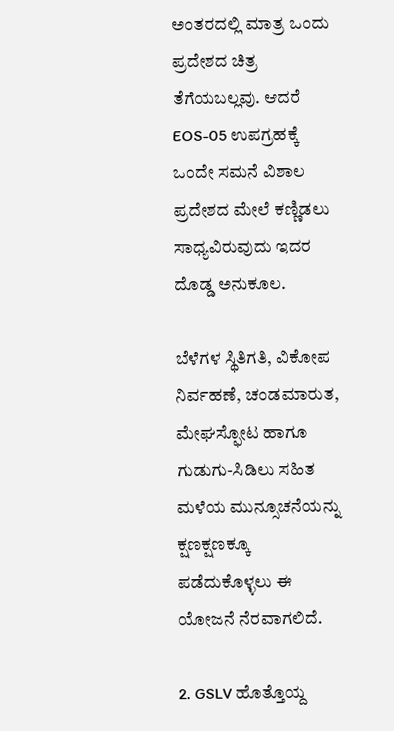ಅಂತರದಲ್ಲಿ ಮಾತ್ರ ಒಂದು ಪ್ರದೇಶದ ಚಿತ್ರ ತೆಗೆಯಬಲ್ಲವು. ಆದರೆ EOS-05 ಉಪಗ್ರಹಕ್ಕೆ ಒಂದೇ ಸಮನೆ ವಿಶಾಲ ಪ್ರದೇಶದ ಮೇಲೆ ಕಣ್ಣಿಡಲು ಸಾಧ್ಯವಿರುವುದು ಇದರ ದೊಡ್ಡ ಅನುಕೂಲ.

ಬೆಳೆಗಳ ಸ್ಥಿತಿಗತಿ, ವಿಕೋಪ ನಿರ್ವಹಣೆ, ಚಂಡಮಾರುತ, ಮೇಘಸ್ಫೋಟ ಹಾಗೂ ಗುಡುಗು-ಸಿಡಿಲು ಸಹಿತ ಮಳೆಯ ಮುನ್ಸೂಚನೆಯನ್ನು ಕ್ಷಣಕ್ಷಣಕ್ಕೂ ಪಡೆದುಕೊಳ್ಳಲು ಈ ಯೋಜನೆ ನೆರವಾಗಲಿದೆ.

2. GSLV ಹೊತ್ತೊಯ್ದ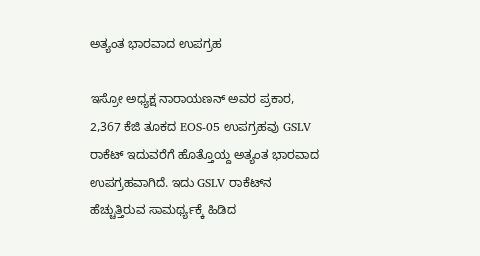ಅತ್ಯಂತ ಭಾರವಾದ ಉಪಗ್ರಹ

ಇಸ್ರೋ ಅಧ್ಯಕ್ಷ ನಾರಾಯಣನ್ ಅವರ ಪ್ರಕಾರ, 2,367 ಕೆಜಿ ತೂಕದ EOS-05 ಉಪಗ್ರಹವು GSLV ರಾಕೆಟ್ ಇದುವರೆಗೆ ಹೊತ್ತೊಯ್ದ ಅತ್ಯಂತ ಭಾರವಾದ ಉಪಗ್ರಹವಾಗಿದೆ. ಇದು GSLV ರಾಕೆಟ್‌ನ ಹೆಚ್ಚುತ್ತಿರುವ ಸಾಮರ್ಥ್ಯಕ್ಕೆ ಹಿಡಿದ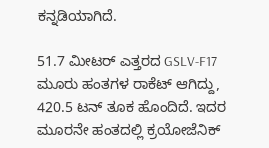ಕನ್ನಡಿಯಾಗಿದೆ.

51.7 ಮೀಟರ್ ಎತ್ತರದ GSLV-F17 ಮೂರು ಹಂತಗಳ ರಾಕೆಟ್ ಆಗಿದ್ದು, 420.5 ಟನ್ ತೂಕ ಹೊಂದಿದೆ. ಇದರ ಮೂರನೇ ಹಂತದಲ್ಲಿ ಕ್ರಯೋಜೆನಿಕ್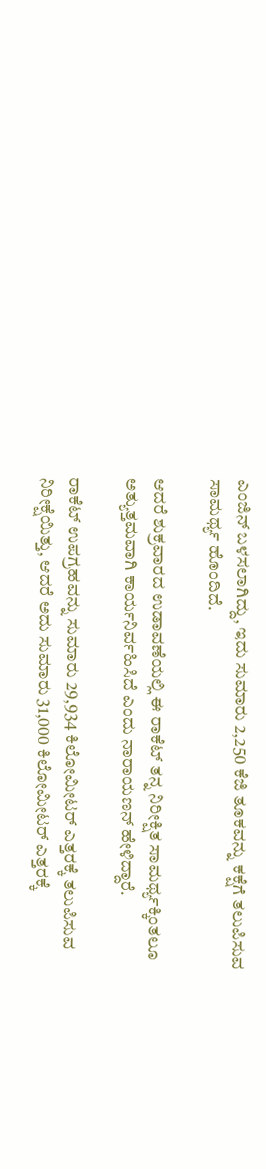ಎಂಜಿನ್ ಬಳಸಲಾಗಿದ್ದು, ಇದು ಸುಮಾರು 2,250 ಕೆಜಿ ತೂಕವನ್ನು ಕಕ್ಷೆಗೆ ತಲುಪಿಸುವ ಸಾಮರ್ಥ್ಯ ಹೊಂದಿದೆ.

ಆದರೆ ಶುಕ್ರವಾರದ ಉಡಾವಣೆಯಲ್ಲಿ ಈ ರಾಕೆಟ್ ತನ್ನ ನಿರೀಕ್ಷಿತ ಸಾಮರ್ಥ್ಯಕ್ಕಿಂತಲೂ ಅತ್ಯುತ್ತಮವಾಗಿ ಕಾರ್ಯನಿರ್ವಹಿಸಿದೆ ಎಂದು ನಾರಾಯಣನ್ ಹೇಳಿದ್ದಾರೆ.

ರಾಕೆಟ್ ಉಪಗ್ರಹವನ್ನು ಸುಮಾರು 29,934 ಕಿಲೋಮೀಟರ್ ಎತ್ತರಕ್ಕೆ ತಲುಪಿಸುವ ನಿರೀಕ್ಷೆಯಿತ್ತು, ಆದರೆ ಅದು ಸುಮಾರು 31,000 ಕಿಲೋಮೀಟರ್ ಎತ್ತರಕ್ಕೆ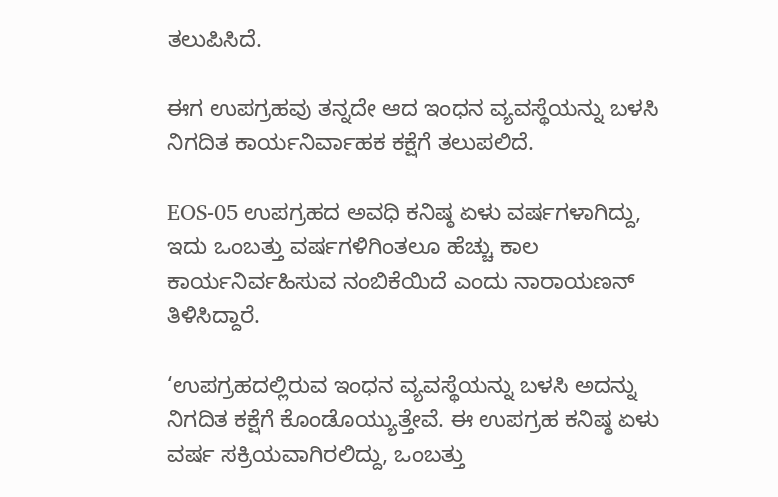ತಲುಪಿಸಿದೆ.

ಈಗ ಉಪಗ್ರಹವು ತನ್ನದೇ ಆದ ಇಂಧನ ವ್ಯವಸ್ಥೆಯನ್ನು ಬಳಸಿ ನಿಗದಿತ ಕಾರ್ಯನಿರ್ವಾಹಕ ಕಕ್ಷೆಗೆ ತಲುಪಲಿದೆ.

EOS-05 ಉಪಗ್ರಹದ ಅವಧಿ ಕನಿಷ್ಠ ಏಳು ವರ್ಷಗಳಾಗಿದ್ದು, ಇದು ಒಂಬತ್ತು ವರ್ಷಗಳಿಗಿಂತಲೂ ಹೆಚ್ಚು ಕಾಲ ಕಾರ್ಯನಿರ್ವಹಿಸುವ ನಂಬಿಕೆಯಿದೆ ಎಂದು ನಾರಾಯಣನ್ ತಿಳಿಸಿದ್ದಾರೆ.

‘ಉಪಗ್ರಹದಲ್ಲಿರುವ ಇಂಧನ ವ್ಯವಸ್ಥೆಯನ್ನು ಬಳಸಿ ಅದನ್ನು ನಿಗದಿತ ಕಕ್ಷೆಗೆ ಕೊಂಡೊಯ್ಯುತ್ತೇವೆ. ಈ ಉಪಗ್ರಹ ಕನಿಷ್ಠ ಏಳು ವರ್ಷ ಸಕ್ರಿಯವಾಗಿರಲಿದ್ದು, ಒಂಬತ್ತು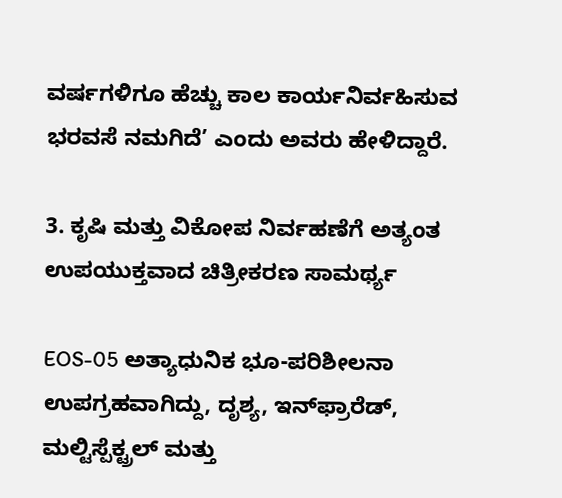ವರ್ಷಗಳಿಗೂ ಹೆಚ್ಚು ಕಾಲ ಕಾರ್ಯನಿರ್ವಹಿಸುವ ಭರವಸೆ ನಮಗಿದೆ’ ಎಂದು ಅವರು ಹೇಳಿದ್ದಾರೆ.

3. ಕೃಷಿ ಮತ್ತು ವಿಕೋಪ ನಿರ್ವಹಣೆಗೆ ಅತ್ಯಂತ ಉಪಯುಕ್ತವಾದ ಚಿತ್ರೀಕರಣ ಸಾಮರ್ಥ್ಯ

EOS-05 ಅತ್ಯಾಧುನಿಕ ಭೂ-ಪರಿಶೀಲನಾ ಉಪಗ್ರಹವಾಗಿದ್ದು, ದೃಶ್ಯ, ಇನ್‌ಫ್ರಾರೆಡ್, ಮಲ್ಟಿಸ್ಪೆಕ್ಟ್ರಲ್ ಮತ್ತು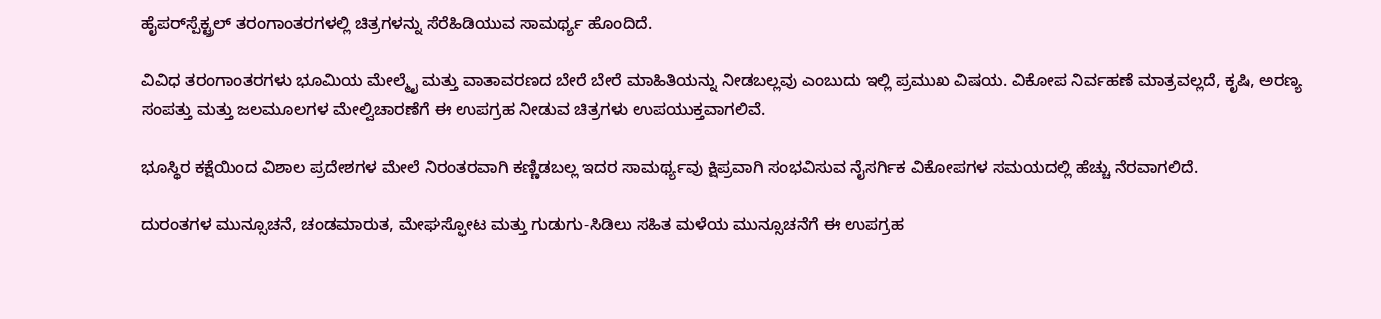ಹೈಪರ್‌ಸ್ಪೆಕ್ಟ್ರಲ್ ತರಂಗಾಂತರಗಳಲ್ಲಿ ಚಿತ್ರಗಳನ್ನು ಸೆರೆಹಿಡಿಯುವ ಸಾಮರ್ಥ್ಯ ಹೊಂದಿದೆ.

ವಿವಿಧ ತರಂಗಾಂತರಗಳು ಭೂಮಿಯ ಮೇಲ್ಮೈ ಮತ್ತು ವಾತಾವರಣದ ಬೇರೆ ಬೇರೆ ಮಾಹಿತಿಯನ್ನು ನೀಡಬಲ್ಲವು ಎಂಬುದು ಇಲ್ಲಿ ಪ್ರಮುಖ ವಿಷಯ. ವಿಕೋಪ ನಿರ್ವಹಣೆ ಮಾತ್ರವಲ್ಲದೆ, ಕೃಷಿ, ಅರಣ್ಯ ಸಂಪತ್ತು ಮತ್ತು ಜಲಮೂಲಗಳ ಮೇಲ್ವಿಚಾರಣೆಗೆ ಈ ಉಪಗ್ರಹ ನೀಡುವ ಚಿತ್ರಗಳು ಉಪಯುಕ್ತವಾಗಲಿವೆ.

ಭೂಸ್ಥಿರ ಕಕ್ಷೆಯಿಂದ ವಿಶಾಲ ಪ್ರದೇಶಗಳ ಮೇಲೆ ನಿರಂತರವಾಗಿ ಕಣ್ಣಿಡಬಲ್ಲ ಇದರ ಸಾಮರ್ಥ್ಯವು ಕ್ಷಿಪ್ರವಾಗಿ ಸಂಭವಿಸುವ ನೈಸರ್ಗಿಕ ವಿಕೋಪಗಳ ಸಮಯದಲ್ಲಿ ಹೆಚ್ಚು ನೆರವಾಗಲಿದೆ.

ದುರಂತಗಳ ಮುನ್ಸೂಚನೆ, ಚಂಡಮಾರುತ, ಮೇಘಸ್ಫೋಟ ಮತ್ತು ಗುಡುಗು-ಸಿಡಿಲು ಸಹಿತ ಮಳೆಯ ಮುನ್ಸೂಚನೆಗೆ ಈ ಉಪಗ್ರಹ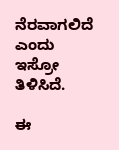ನೆರವಾಗಲಿದೆ ಎಂದು ಇಸ್ರೋ ತಿಳಿಸಿದೆ.

ಈ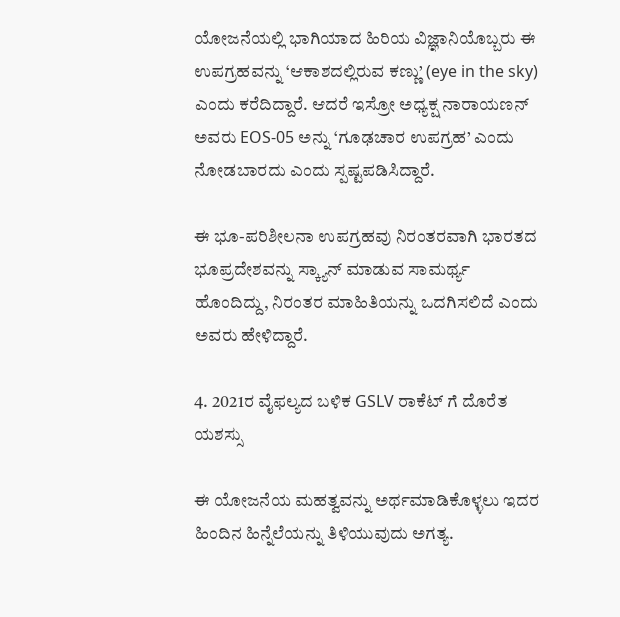ಯೋಜನೆಯಲ್ಲಿ ಭಾಗಿಯಾದ ಹಿರಿಯ ವಿಜ್ಞಾನಿಯೊಬ್ಬರು ಈ ಉಪಗ್ರಹವನ್ನು ‘ಆಕಾಶದಲ್ಲಿರುವ ಕಣ್ಣು’ (eye in the sky) ಎಂದು ಕರೆದಿದ್ದಾರೆ. ಆದರೆ ಇಸ್ರೋ ಅಧ್ಯಕ್ಷ ನಾರಾಯಣನ್ ಅವರು EOS-05 ಅನ್ನು ‘ಗೂಢಚಾರ ಉಪಗ್ರಹ’ ಎಂದು ನೋಡಬಾರದು ಎಂದು ಸ್ಪಷ್ಟಪಡಿಸಿದ್ದಾರೆ.

ಈ ಭೂ-ಪರಿಶೀಲನಾ ಉಪಗ್ರಹವು ನಿರಂತರವಾಗಿ ಭಾರತದ ಭೂಪ್ರದೇಶವನ್ನು ಸ್ಕ್ಯಾನ್ ಮಾಡುವ ಸಾಮರ್ಥ್ಯ ಹೊಂದಿದ್ದು, ನಿರಂತರ ಮಾಹಿತಿಯನ್ನು ಒದಗಿಸಲಿದೆ ಎಂದು ಅವರು ಹೇಳಿದ್ದಾರೆ.

4. 2021ರ ವೈಫಲ್ಯದ ಬಳಿಕ GSLV ರಾಕೆಟ್‌ ಗೆ ದೊರೆತ ಯಶಸ್ಸು

ಈ ಯೋಜನೆಯ ಮಹತ್ವವನ್ನು ಅರ್ಥಮಾಡಿಕೊಳ್ಳಲು ಇದರ ಹಿಂದಿನ ಹಿನ್ನೆಲೆಯನ್ನು ತಿಳಿಯುವುದು ಅಗತ್ಯ.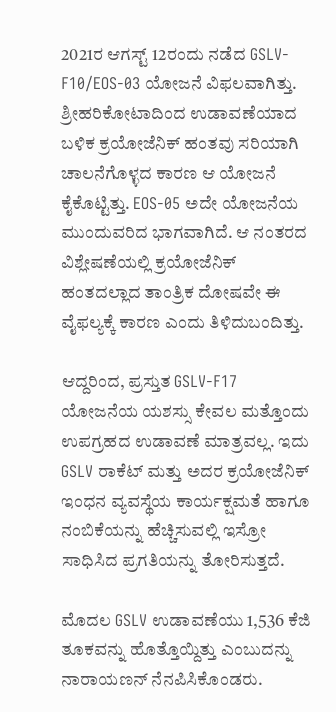2021ರ ಆಗಸ್ಟ್ 12ರಂದು ನಡೆದ GSLV-F10/EOS-03 ಯೋಜನೆ ವಿಫಲವಾಗಿತ್ತು. ಶ್ರೀಹರಿಕೋಟಾದಿಂದ ಉಡಾವಣೆಯಾದ ಬಳಿಕ ಕ್ರಯೋಜೆನಿಕ್ ಹಂತವು ಸರಿಯಾಗಿ ಚಾಲನೆಗೊಳ್ಳದ ಕಾರಣ ಆ ಯೋಜನೆ ಕೈಕೊಟ್ಟಿತ್ತು. EOS-05 ಅದೇ ಯೋಜನೆಯ ಮುಂದುವರಿದ ಭಾಗವಾಗಿದೆ. ಆ ನಂತರದ ವಿಶ್ಲೇಷಣೆಯಲ್ಲಿ ಕ್ರಯೋಜೆನಿಕ್ ಹಂತದಲ್ಲಾದ ತಾಂತ್ರಿಕ ದೋಷವೇ ಈ ವೈಫಲ್ಯಕ್ಕೆ ಕಾರಣ ಎಂದು ತಿಳಿದುಬಂದಿತ್ತು.

ಆದ್ದರಿಂದ, ಪ್ರಸ್ತುತ GSLV-F17 ಯೋಜನೆಯ ಯಶಸ್ಸು ಕೇವಲ ಮತ್ತೊಂದು ಉಪಗ್ರಹದ ಉಡಾವಣೆ ಮಾತ್ರವಲ್ಲ. ಇದು GSLV ರಾಕೆಟ್ ಮತ್ತು ಅದರ ಕ್ರಯೋಜೆನಿಕ್ ಇಂಧನ ವ್ಯವಸ್ಥೆಯ ಕಾರ್ಯಕ್ಷಮತೆ ಹಾಗೂ ನಂಬಿಕೆಯನ್ನು ಹೆಚ್ಚಿಸುವಲ್ಲಿ ಇಸ್ರೋ ಸಾಧಿಸಿದ ಪ್ರಗತಿಯನ್ನು ತೋರಿಸುತ್ತದೆ.

ಮೊದಲ GSLV ಉಡಾವಣೆಯು 1,536 ಕೆಜಿ ತೂಕವನ್ನು ಹೊತ್ತೊಯ್ದಿತ್ತು ಎಂಬುದನ್ನು ನಾರಾಯಣನ್ ನೆನಪಿಸಿಕೊಂಡರು.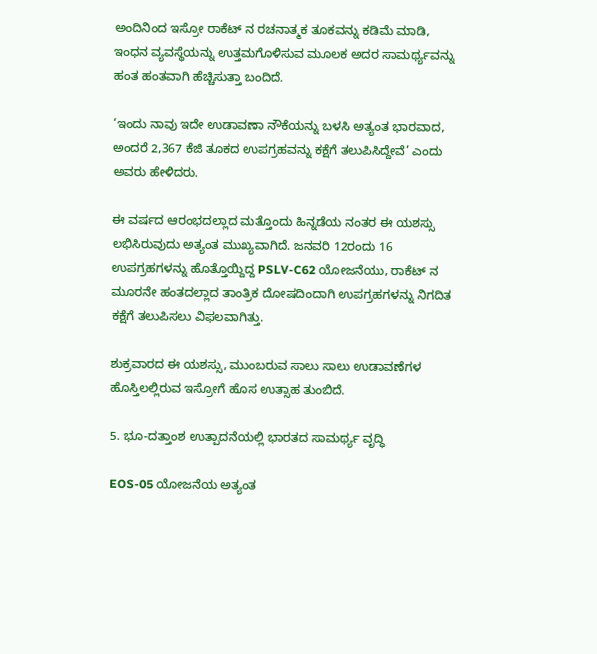ಅಂದಿನಿಂದ ಇಸ್ರೋ ರಾಕೆಟ್‌ ನ ರಚನಾತ್ಮಕ ತೂಕವನ್ನು ಕಡಿಮೆ ಮಾಡಿ, ಇಂಧನ ವ್ಯವಸ್ಥೆಯನ್ನು ಉತ್ತಮಗೊಳಿಸುವ ಮೂಲಕ ಅದರ ಸಾಮರ್ಥ್ಯವನ್ನು ಹಂತ ಹಂತವಾಗಿ ಹೆಚ್ಚಿಸುತ್ತಾ ಬಂದಿದೆ.

‘ಇಂದು ನಾವು ಇದೇ ಉಡಾವಣಾ ನೌಕೆಯನ್ನು ಬಳಸಿ ಅತ್ಯಂತ ಭಾರವಾದ, ಅಂದರೆ 2,367 ಕೆಜಿ ತೂಕದ ಉಪಗ್ರಹವನ್ನು ಕಕ್ಷೆಗೆ ತಲುಪಿಸಿದ್ದೇವೆ’ ಎಂದು ಅವರು ಹೇಳಿದರು.

ಈ ವರ್ಷದ ಆರಂಭದಲ್ಲಾದ ಮತ್ತೊಂದು ಹಿನ್ನಡೆಯ ನಂತರ ಈ ಯಶಸ್ಸು ಲಭಿಸಿರುವುದು ಅತ್ಯಂತ ಮುಖ್ಯವಾಗಿದೆ. ಜನವರಿ 12ರಂದು 16 ಉಪಗ್ರಹಗಳನ್ನು ಹೊತ್ತೊಯ್ದಿದ್ದ PSLV-C62 ಯೋಜನೆಯು, ರಾಕೆಟ್‌ ನ ಮೂರನೇ ಹಂತದಲ್ಲಾದ ತಾಂತ್ರಿಕ ದೋಷದಿಂದಾಗಿ ಉಪಗ್ರಹಗಳನ್ನು ನಿಗದಿತ ಕಕ್ಷೆಗೆ ತಲುಪಿಸಲು ವಿಫಲವಾಗಿತ್ತು.

ಶುಕ್ರವಾರದ ಈ ಯಶಸ್ಸು, ಮುಂಬರುವ ಸಾಲು ಸಾಲು ಉಡಾವಣೆಗಳ ಹೊಸ್ತಿಲಲ್ಲಿರುವ ಇಸ್ರೋಗೆ ಹೊಸ ಉತ್ಸಾಹ ತುಂಬಿದೆ.

5. ಭೂ-ದತ್ತಾಂಶ ಉತ್ಪಾದನೆಯಲ್ಲಿ ಭಾರತದ ಸಾಮರ್ಥ್ಯ ವೃದ್ಧಿ

EOS-05 ಯೋಜನೆಯ ಅತ್ಯಂತ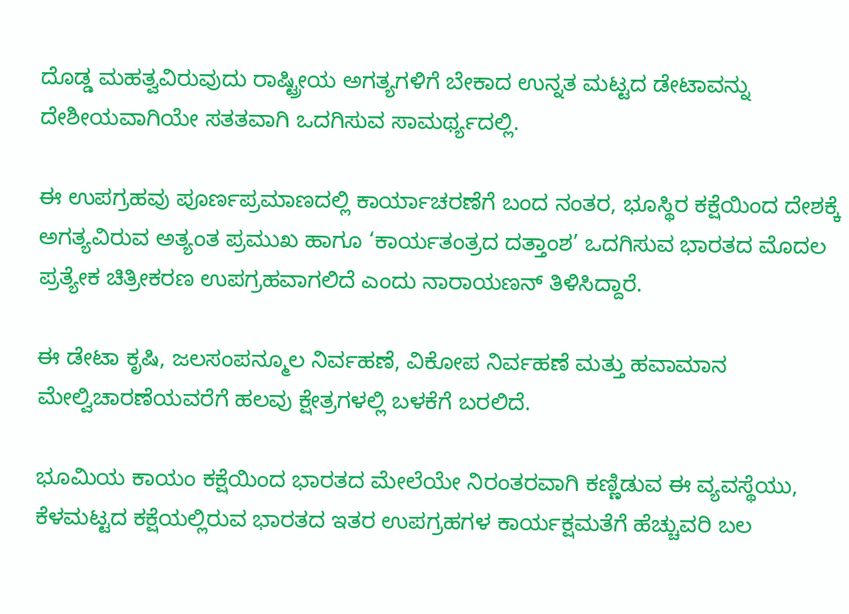ದೊಡ್ಡ ಮಹತ್ವವಿರುವುದು ರಾಷ್ಟ್ರೀಯ ಅಗತ್ಯಗಳಿಗೆ ಬೇಕಾದ ಉನ್ನತ ಮಟ್ಟದ ಡೇಟಾವನ್ನು ದೇಶೀಯವಾಗಿಯೇ ಸತತವಾಗಿ ಒದಗಿಸುವ ಸಾಮರ್ಥ್ಯದಲ್ಲಿ.

ಈ ಉಪಗ್ರಹವು ಪೂರ್ಣಪ್ರಮಾಣದಲ್ಲಿ ಕಾರ್ಯಾಚರಣೆಗೆ ಬಂದ ನಂತರ, ಭೂಸ್ಥಿರ ಕಕ್ಷೆಯಿಂದ ದೇಶಕ್ಕೆ ಅಗತ್ಯವಿರುವ ಅತ್ಯಂತ ಪ್ರಮುಖ ಹಾಗೂ ‘ಕಾರ್ಯತಂತ್ರದ ದತ್ತಾಂಶ’ ಒದಗಿಸುವ ಭಾರತದ ಮೊದಲ ಪ್ರತ್ಯೇಕ ಚಿತ್ರೀಕರಣ ಉಪಗ್ರಹವಾಗಲಿದೆ ಎಂದು ನಾರಾಯಣನ್ ತಿಳಿಸಿದ್ದಾರೆ.

ಈ ಡೇಟಾ ಕೃಷಿ, ಜಲಸಂಪನ್ಮೂಲ ನಿರ್ವಹಣೆ, ವಿಕೋಪ ನಿರ್ವಹಣೆ ಮತ್ತು ಹವಾಮಾನ ಮೇಲ್ವಿಚಾರಣೆಯವರೆಗೆ ಹಲವು ಕ್ಷೇತ್ರಗಳಲ್ಲಿ ಬಳಕೆಗೆ ಬರಲಿದೆ.

ಭೂಮಿಯ ಕಾಯಂ ಕಕ್ಷೆಯಿಂದ ಭಾರತದ ಮೇಲೆಯೇ ನಿರಂತರವಾಗಿ ಕಣ್ಣಿಡುವ ಈ ವ್ಯವಸ್ಥೆಯು, ಕೆಳಮಟ್ಟದ ಕಕ್ಷೆಯಲ್ಲಿರುವ ಭಾರತದ ಇತರ ಉಪಗ್ರಹಗಳ ಕಾರ್ಯಕ್ಷಮತೆಗೆ ಹೆಚ್ಚುವರಿ ಬಲ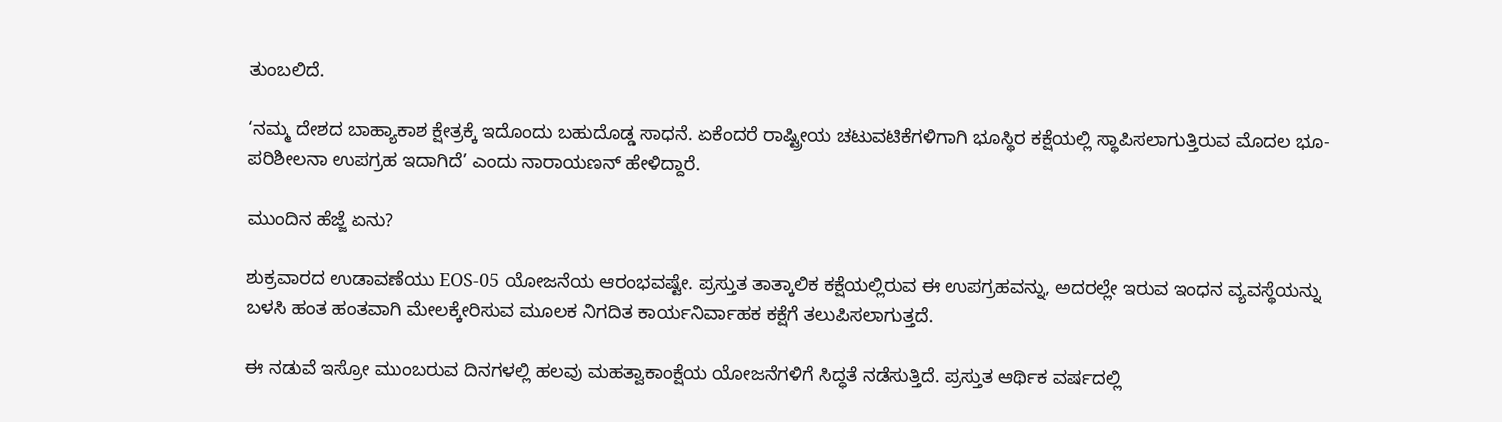ತುಂಬಲಿದೆ.

‘ನಮ್ಮ ದೇಶದ ಬಾಹ್ಯಾಕಾಶ ಕ್ಷೇತ್ರಕ್ಕೆ ಇದೊಂದು ಬಹುದೊಡ್ಡ ಸಾಧನೆ. ಏಕೆಂದರೆ ರಾಷ್ಟ್ರೀಯ ಚಟುವಟಿಕೆಗಳಿಗಾಗಿ ಭೂಸ್ಥಿರ ಕಕ್ಷೆಯಲ್ಲಿ ಸ್ಥಾಪಿಸಲಾಗುತ್ತಿರುವ ಮೊದಲ ಭೂ-ಪರಿಶೀಲನಾ ಉಪಗ್ರಹ ಇದಾಗಿದೆ’ ಎಂದು ನಾರಾಯಣನ್ ಹೇಳಿದ್ದಾರೆ.

ಮುಂದಿನ ಹೆಜ್ಜೆ ಏನು?

ಶುಕ್ರವಾರದ ಉಡಾವಣೆಯು EOS-05 ಯೋಜನೆಯ ಆರಂಭವಷ್ಟೇ. ಪ್ರಸ್ತುತ ತಾತ್ಕಾಲಿಕ ಕಕ್ಷೆಯಲ್ಲಿರುವ ಈ ಉಪಗ್ರಹವನ್ನು, ಅದರಲ್ಲೇ ಇರುವ ಇಂಧನ ವ್ಯವಸ್ಥೆಯನ್ನು ಬಳಸಿ ಹಂತ ಹಂತವಾಗಿ ಮೇಲಕ್ಕೇರಿಸುವ ಮೂಲಕ ನಿಗದಿತ ಕಾರ್ಯನಿರ್ವಾಹಕ ಕಕ್ಷೆಗೆ ತಲುಪಿಸಲಾಗುತ್ತದೆ.

ಈ ನಡುವೆ ಇಸ್ರೋ ಮುಂಬರುವ ದಿನಗಳಲ್ಲಿ ಹಲವು ಮಹತ್ವಾಕಾಂಕ್ಷೆಯ ಯೋಜನೆಗಳಿಗೆ ಸಿದ್ಧತೆ ನಡೆಸುತ್ತಿದೆ. ಪ್ರಸ್ತುತ ಆರ್ಥಿಕ ವರ್ಷದಲ್ಲಿ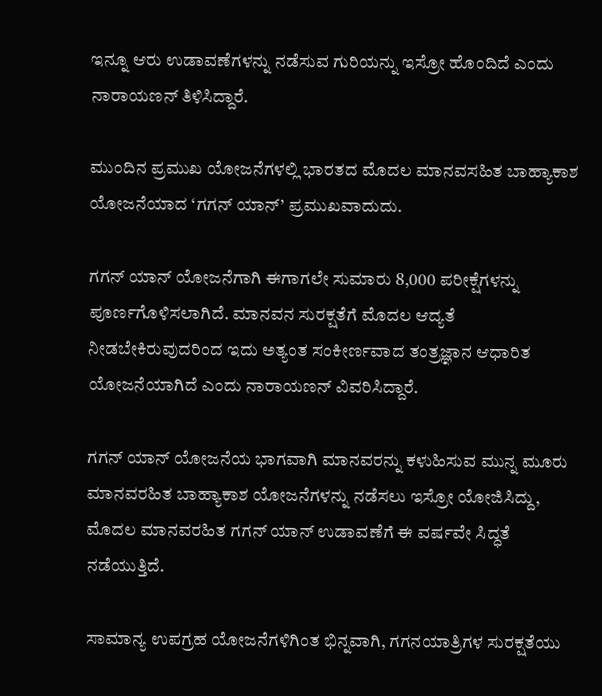ಇನ್ನೂ ಆರು ಉಡಾವಣೆಗಳನ್ನು ನಡೆಸುವ ಗುರಿಯನ್ನು ಇಸ್ರೋ ಹೊಂದಿದೆ ಎಂದು ನಾರಾಯಣನ್ ತಿಳಿಸಿದ್ದಾರೆ.

ಮುಂದಿನ ಪ್ರಮುಖ ಯೋಜನೆಗಳಲ್ಲಿ ಭಾರತದ ಮೊದಲ ಮಾನವಸಹಿತ ಬಾಹ್ಯಾಕಾಶ ಯೋಜನೆಯಾದ ‘ಗಗನ್‌ ಯಾನ್’ ಪ್ರಮುಖವಾದುದು.

ಗಗನ್‌ ಯಾನ್ ಯೋಜನೆಗಾಗಿ ಈಗಾಗಲೇ ಸುಮಾರು 8,000 ಪರೀಕ್ಷೆಗಳನ್ನು ಪೂರ್ಣಗೊಳಿಸಲಾಗಿದೆ. ಮಾನವನ ಸುರಕ್ಷತೆಗೆ ಮೊದಲ ಆದ್ಯತೆ ನೀಡಬೇಕಿರುವುದರಿಂದ ಇದು ಅತ್ಯಂತ ಸಂಕೀರ್ಣವಾದ ತಂತ್ರಜ್ಞಾನ ಆಧಾರಿತ ಯೋಜನೆಯಾಗಿದೆ ಎಂದು ನಾರಾಯಣನ್ ವಿವರಿಸಿದ್ದಾರೆ.

ಗಗನ್‌ ಯಾನ್ ಯೋಜನೆಯ ಭಾಗವಾಗಿ ಮಾನವರನ್ನು ಕಳುಹಿಸುವ ಮುನ್ನ ಮೂರು ಮಾನವರಹಿತ ಬಾಹ್ಯಾಕಾಶ ಯೋಜನೆಗಳನ್ನು ನಡೆಸಲು ಇಸ್ರೋ ಯೋಜಿಸಿದ್ದು, ಮೊದಲ ಮಾನವರಹಿತ ಗಗನ್‌ ಯಾನ್ ಉಡಾವಣೆಗೆ ಈ ವರ್ಷವೇ ಸಿದ್ಧತೆ ನಡೆಯುತ್ತಿದೆ.

ಸಾಮಾನ್ಯ ಉಪಗ್ರಹ ಯೋಜನೆಗಳಿಗಿಂತ ಭಿನ್ನವಾಗಿ, ಗಗನಯಾತ್ರಿಗಳ ಸುರಕ್ಷತೆಯು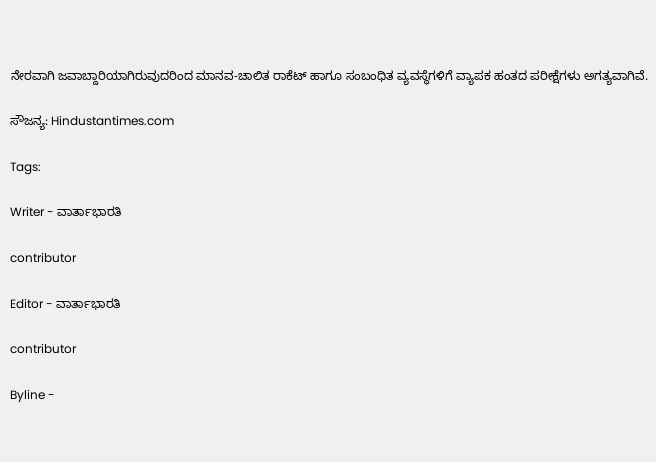ನೇರವಾಗಿ ಜವಾಬ್ದಾರಿಯಾಗಿರುವುದರಿಂದ ಮಾನವ-ಚಾಲಿತ ರಾಕೆಟ್ ಹಾಗೂ ಸಂಬಂಧಿತ ವ್ಯವಸ್ಥೆಗಳಿಗೆ ವ್ಯಾಪಕ ಹಂತದ ಪರೀಕ್ಷೆಗಳು ಅಗತ್ಯವಾಗಿವೆ.

ಸೌಜನ್ಯ: Hindustantimes.com

Tags:

Writer - ವಾರ್ತಾಭಾರತಿ

contributor

Editor - ವಾರ್ತಾಭಾರತಿ

contributor

Byline -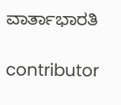ವಾರ್ತಾಭಾರತಿ

contributor